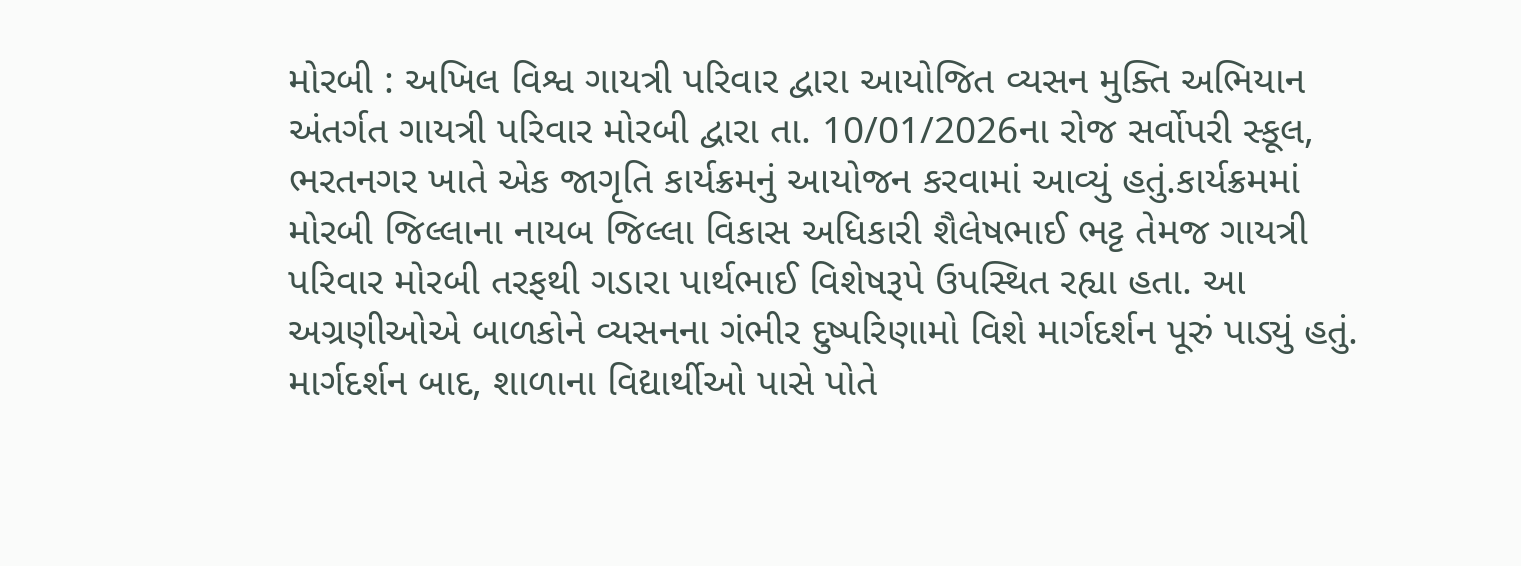મોરબી : અખિલ વિશ્વ ગાયત્રી પરિવાર દ્વારા આયોજિત વ્યસન મુક્તિ અભિયાન અંતર્ગત ગાયત્રી પરિવાર મોરબી દ્વારા તા. 10/01/2026ના રોજ સર્વોપરી સ્કૂલ, ભરતનગર ખાતે એક જાગૃતિ કાર્યક્રમનું આયોજન કરવામાં આવ્યું હતું.કાર્યક્રમમાં મોરબી જિલ્લાના નાયબ જિલ્લા વિકાસ અધિકારી શૈલેષભાઈ ભટ્ટ તેમજ ગાયત્રી પરિવાર મોરબી તરફથી ગડારા પાર્થભાઈ વિશેષરૂપે ઉપસ્થિત રહ્યા હતા. આ અગ્રણીઓએ બાળકોને વ્યસનના ગંભીર દુષ્પરિણામો વિશે માર્ગદર્શન પૂરું પાડ્યું હતું. માર્ગદર્શન બાદ, શાળાના વિદ્યાર્થીઓ પાસે પોતે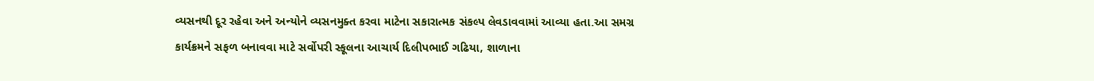વ્યસનથી દૂર રહેવા અને અન્યોને વ્યસનમુક્ત કરવા માટેના સકારાત્મક સંકલ્પ લેવડાવવામાં આવ્યા હતા.આ સમગ્ર કાર્યક્રમને સફળ બનાવવા માટે સર્વોપરી સ્કૂલના આચાર્ય દિલીપભાઈ ગઢિયા, શાળાના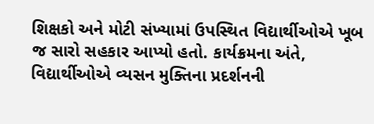શિક્ષકો અને મોટી સંખ્યામાં ઉપસ્થિત વિદ્યાર્થીઓએ ખૂબ જ સારો સહકાર આપ્યો હતો. કાર્યક્રમના અંતે, વિદ્યાર્થીઓએ વ્યસન મુક્તિના પ્રદર્શનની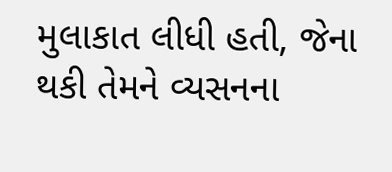મુલાકાત લીધી હતી, જેના થકી તેમને વ્યસનના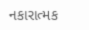નકારાત્મક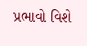પ્રભાવો વિશે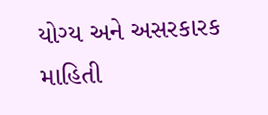યોગ્ય અને અસરકારક માહિતી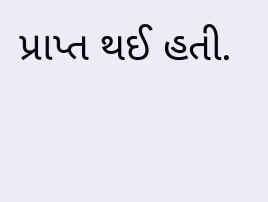પ્રાપ્ત થઈ હતી.